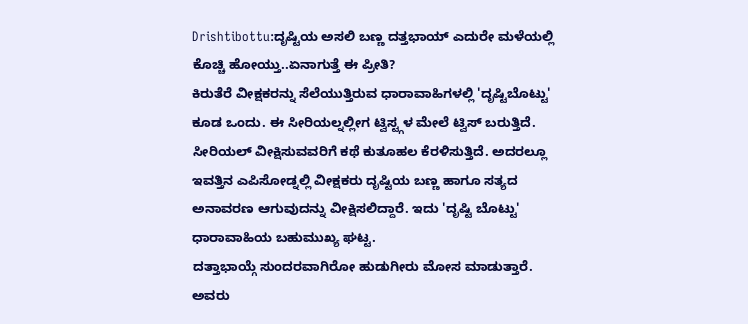Drishtibottu:ದೃಷ್ಟಿಯ ಅಸಲಿ ಬಣ್ಣ ದತ್ತಭಾಯ್ ಎದುರೇ ಮಳೆಯಲ್ಲಿ ಕೊಚ್ಚಿ ಹೋಯ್ತು..ಏನಾಗುತ್ತೆ ಈ ಪ್ರೀತಿ?
ಕಿರುತೆರೆ ವೀಕ್ಷಕರನ್ನು ಸೆಲೆಯುತ್ತಿರುವ ಧಾರಾವಾಹಿಗಳಲ್ಲಿ 'ದೃಷ್ಟಿಬೊಟ್ಟು' ಕೂಡ ಒಂದು. ಈ ಸೀರಿಯಲ್ನಲ್ಲೀಗ ಟ್ವಿಸ್ಟ್ಗಳ ಮೇಲೆ ಟ್ವಿಸ್ ಬರುತ್ತಿದೆ. ಸೀರಿಯಲ್ ವೀಕ್ಷಿಸುವವರಿಗೆ ಕಥೆ ಕುತೂಹಲ ಕೆರಳಿಸುತ್ತಿದೆ. ಅದರಲ್ಲೂ ಇವತ್ತಿನ ಎಪಿಸೋಡ್ನಲ್ಲಿ ವೀಕ್ಷಕರು ದೃಷ್ಟಿಯ ಬಣ್ಣ ಹಾಗೂ ಸತ್ಯದ ಅನಾವರಣ ಆಗುವುದನ್ನು ವೀಕ್ಷಿಸಲಿದ್ದಾರೆ. ಇದು 'ದೃಷ್ಟಿ ಬೊಟ್ಟು' ಧಾರಾವಾಹಿಯ ಬಹುಮುಖ್ಯ ಘಟ್ಟ.
ದತ್ತಾಭಾಯ್ಗೆ ಸುಂದರವಾಗಿರೋ ಹುಡುಗೀರು ಮೋಸ ಮಾಡುತ್ತಾರೆ. ಅವರು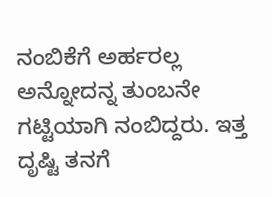ನಂಬಿಕೆಗೆ ಅರ್ಹರಲ್ಲ ಅನ್ನೋದನ್ನ ತುಂಬನೇ ಗಟ್ಟಿಯಾಗಿ ನಂಬಿದ್ದರು. ಇತ್ತ ದೃಷ್ಟಿ ತನಗೆ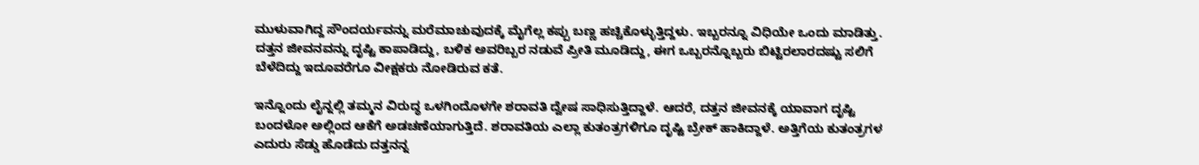ಮುಳುವಾಗಿದ್ದ ಸೌಂದರ್ಯವನ್ನು ಮರೆಮಾಚುವುದಕ್ಕೆ ಮೈಗೆಲ್ಲ ಕಪ್ಪು ಬಣ್ಣ ಹಚ್ಚಿಕೊಳ್ಳುತ್ತಿದ್ದಳು. ಇಬ್ಬರನ್ನೂ ವಿಧಿಯೇ ಒಂದು ಮಾಡಿತ್ತು. ದತ್ತನ ಜೀವನವನ್ನು ದೃಷ್ಟಿ ಕಾಪಾಡಿದ್ದು, ಬಳಿಕ ಅವರಿಬ್ಬರ ನಡುವೆ ಪ್ರೀತಿ ಮೂಡಿದ್ದು, ಈಗ ಒಬ್ಬರನ್ನೊಬ್ಬರು ಬಿಟ್ಟಿರಲಾರದಷ್ಟು ಸಲಿಗೆ ಬೆಳೆದಿದ್ದು ಇದೂವರೆಗೂ ವೀಕ್ಷಕರು ನೋಡಿರುವ ಕತೆ.

ಇನ್ನೊಂದು ಲೈನ್ನಲ್ಲಿ ತಮ್ಮನ ವಿರುದ್ಧ ಒಳಗಿಂದೊಳಗೇ ಶರಾವತಿ ದ್ವೇಷ ಸಾಧಿಸುತ್ತಿದ್ದಾಳೆ. ಆದರೆ, ದತ್ತನ ಜೀವನಕ್ಕೆ ಯಾವಾಗ ದೃಷ್ಟಿ ಬಂದಳೋ ಅಲ್ಲಿಂದ ಆಕೆಗೆ ಅಡಚಣೆಯಾಗುತ್ತಿದೆ. ಶರಾವತಿಯ ಎಲ್ಲಾ ಕುತಂತ್ರಗಳಿಗೂ ದೃಷ್ಟಿ ಬ್ರೇಕ್ ಹಾಕಿದ್ದಾಳೆ. ಅತ್ತಿಗೆಯ ಕುತಂತ್ರಗಳ ಎದುರು ಸೆಡ್ಡು ಹೊಡೆದು ದತ್ತನನ್ನ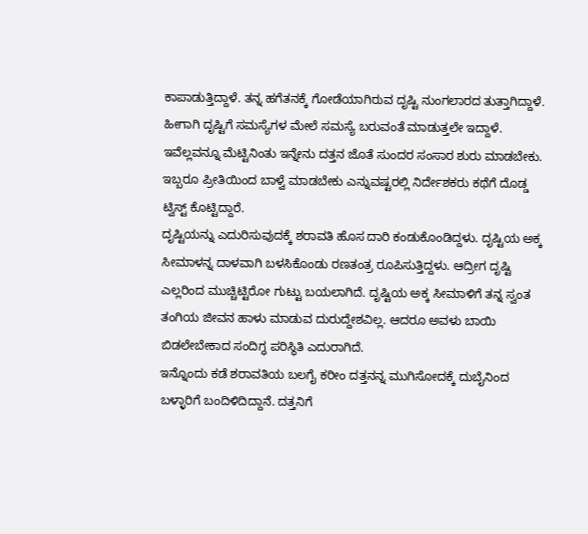ಕಾಪಾಡುತ್ತಿದ್ದಾಳೆ. ತನ್ನ ಹಗೆತನಕ್ಕೆ ಗೋಡೆಯಾಗಿರುವ ದೃಷ್ಟಿ ನುಂಗಲಾರದ ತುತ್ತಾಗಿದ್ದಾಳೆ. ಹೀಗಾಗಿ ದೃಷ್ಟಿಗೆ ಸಮಸ್ಯೆಗಳ ಮೇಲೆ ಸಮಸ್ಯೆ ಬರುವಂತೆ ಮಾಡುತ್ತಲೇ ಇದ್ದಾಳೆ. ಇವೆಲ್ಲವನ್ನೂ ಮೆಟ್ಟಿನಿಂತು ಇನ್ನೇನು ದತ್ತನ ಜೊತೆ ಸುಂದರ ಸಂಸಾರ ಶುರು ಮಾಡಬೇಕು. ಇಬ್ಬರೂ ಪ್ರೀತಿಯಿಂದ ಬಾಳ್ವೆ ಮಾಡಬೇಕು ಎನ್ನುವಷ್ಟರಲ್ಲಿ ನಿರ್ದೇಶಕರು ಕಥೆಗೆ ದೊಡ್ಡ ಟ್ವಿಸ್ಟ್ ಕೊಟ್ಟಿದ್ದಾರೆ.
ದೃಷ್ಟಿಯನ್ನು ಎದುರಿಸುವುದಕ್ಕೆ ಶರಾವತಿ ಹೊಸ ದಾರಿ ಕಂಡುಕೊಂಡಿದ್ದಳು. ದೃಷ್ಟಿಯ ಅಕ್ಕ ಸೀಮಾಳನ್ನ ದಾಳವಾಗಿ ಬಳಸಿಕೊಂಡು ರಣತಂತ್ರ ರೂಪಿಸುತ್ತಿದ್ದಳು. ಆದ್ರೀಗ ದೃಷ್ಟಿ ಎಲ್ಲರಿಂದ ಮುಚ್ಚಿಟ್ಟಿರೋ ಗುಟ್ಟು ಬಯಲಾಗಿದೆ. ದೃಷ್ಟಿಯ ಅಕ್ಕ ಸೀಮಾಳಿಗೆ ತನ್ನ ಸ್ವಂತ ತಂಗಿಯ ಜೀವನ ಹಾಳು ಮಾಡುವ ದುರುದ್ದೇಶವಿಲ್ಲ. ಆದರೂ ಅವಳು ಬಾಯಿ ಬಿಡಲೇಬೇಕಾದ ಸಂದಿಗ್ಧ ಪರಿಸ್ಥಿತಿ ಎದುರಾಗಿದೆ.
ಇನ್ನೊಂದು ಕಡೆ ಶರಾವತಿಯ ಬಲಗೈ ಕರೀಂ ದತ್ತನನ್ನ ಮುಗಿಸೋದಕ್ಕೆ ದುಬೈನಿಂದ ಬಳ್ಳಾರಿಗೆ ಬಂದಿಳಿದಿದ್ದಾನೆ. ದತ್ತನಿಗೆ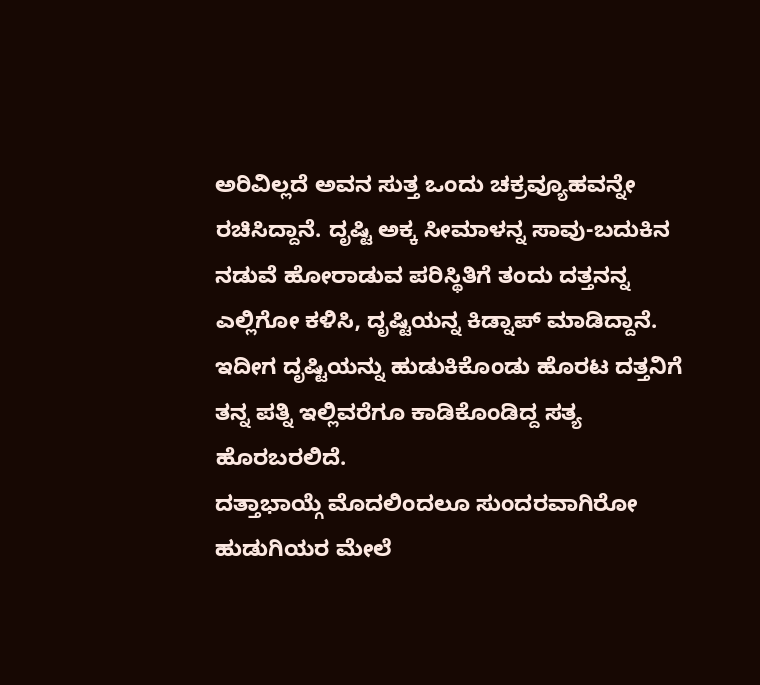ಅರಿವಿಲ್ಲದೆ ಅವನ ಸುತ್ತ ಒಂದು ಚಕ್ರವ್ಯೂಹವನ್ನೇ ರಚಿಸಿದ್ದಾನೆ. ದೃಷ್ಟಿ ಅಕ್ಕ ಸೀಮಾಳನ್ನ ಸಾವು-ಬದುಕಿನ ನಡುವೆ ಹೋರಾಡುವ ಪರಿಸ್ಥಿತಿಗೆ ತಂದು ದತ್ತನನ್ನ ಎಲ್ಲಿಗೋ ಕಳಿಸಿ, ದೃಷ್ಟಿಯನ್ನ ಕಿಡ್ನಾಪ್ ಮಾಡಿದ್ದಾನೆ. ಇದೀಗ ದೃಷ್ಟಿಯನ್ನು ಹುಡುಕಿಕೊಂಡು ಹೊರಟ ದತ್ತನಿಗೆ ತನ್ನ ಪತ್ನಿ ಇಲ್ಲಿವರೆಗೂ ಕಾಡಿಕೊಂಡಿದ್ದ ಸತ್ಯ ಹೊರಬರಲಿದೆ.
ದತ್ತಾಭಾಯ್ಗೆ ಮೊದಲಿಂದಲೂ ಸುಂದರವಾಗಿರೋ ಹುಡುಗಿಯರ ಮೇಲೆ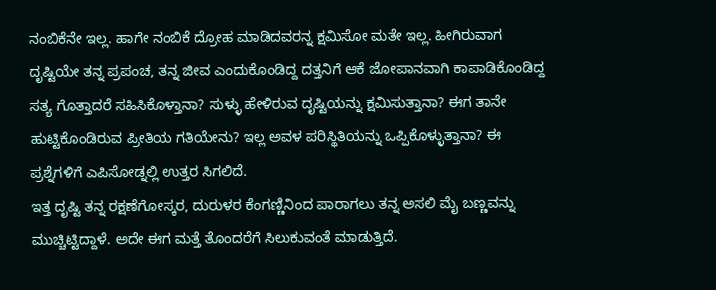ನಂಬಿಕೆನೇ ಇಲ್ಲ. ಹಾಗೇ ನಂಬಿಕೆ ದ್ರೋಹ ಮಾಡಿದವರನ್ನ ಕ್ಷಮಿಸೋ ಮತೇ ಇಲ್ಲ. ಹೀಗಿರುವಾಗ ದೃಷ್ಟಿಯೇ ತನ್ನ ಪ್ರಪಂಚ, ತನ್ನ ಜೀವ ಎಂದುಕೊಂಡಿದ್ದ ದತ್ತನಿಗೆ ಆಕೆ ಜೋಪಾನವಾಗಿ ಕಾಪಾಡಿಕೊಂಡಿದ್ದ ಸತ್ಯ ಗೊತ್ತಾದರೆ ಸಹಿಸಿಕೊಳ್ತಾನಾ? ಸುಳ್ಳು ಹೇಳಿರುವ ದೃಷ್ಟಿಯನ್ನು ಕ್ಷಮಿಸುತ್ತಾನಾ? ಈಗ ತಾನೇ ಹುಟ್ಟಿಕೊಂಡಿರುವ ಪ್ರೀತಿಯ ಗತಿಯೇನು? ಇಲ್ಲ ಅವಳ ಪರಿಸ್ಥಿತಿಯನ್ನು ಒಪ್ಪಿಕೊಳ್ಳುತ್ತಾನಾ? ಈ ಪ್ರಶ್ನೆಗಳಿಗೆ ಎಪಿಸೋಡ್ನಲ್ಲಿ ಉತ್ತರ ಸಿಗಲಿದೆ.
ಇತ್ತ ದೃಷ್ಟಿ ತನ್ನ ರಕ್ಷಣೆಗೋಸ್ಕರ, ದುರುಳರ ಕೆಂಗಣ್ಣಿನಿಂದ ಪಾರಾಗಲು ತನ್ನ ಅಸಲಿ ಮೈ ಬಣ್ಣವನ್ನು ಮುಚ್ಚಿಟ್ಟಿದ್ದಾಳೆ. ಅದೇ ಈಗ ಮತ್ತೆ ತೊಂದರೆಗೆ ಸಿಲುಕುವಂತೆ ಮಾಡುತ್ತಿದೆ.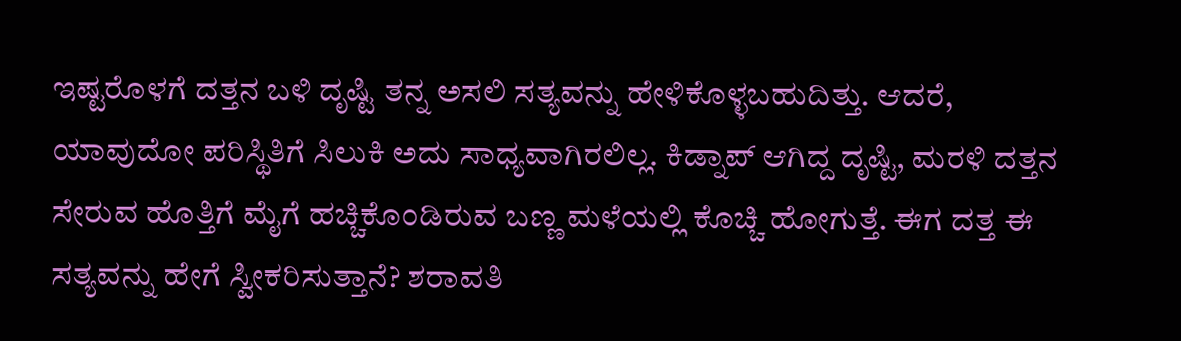ಇಷ್ಟರೊಳಗೆ ದತ್ತನ ಬಳಿ ದೃಷ್ಟಿ ತನ್ನ ಅಸಲಿ ಸತ್ಯವನ್ನು ಹೇಳಿಕೊಳ್ಳಬಹುದಿತ್ತು. ಆದರೆ, ಯಾವುದೋ ಪರಿಸ್ಥಿತಿಗೆ ಸಿಲುಕಿ ಅದು ಸಾಧ್ಯವಾಗಿರಲಿಲ್ಲ. ಕಿಡ್ನಾಪ್ ಆಗಿದ್ದ ದೃಷ್ಟಿ, ಮರಳಿ ದತ್ತನ ಸೇರುವ ಹೊತ್ತಿಗೆ ಮೈಗೆ ಹಚ್ಚಿಕೊಂಡಿರುವ ಬಣ್ಣ ಮಳೆಯಲ್ಲಿ ಕೊಚ್ಚಿ ಹೋಗುತ್ತೆ. ಈಗ ದತ್ತ ಈ ಸತ್ಯವನ್ನು ಹೇಗೆ ಸ್ವೀಕರಿಸುತ್ತಾನೆ? ಶರಾವತಿ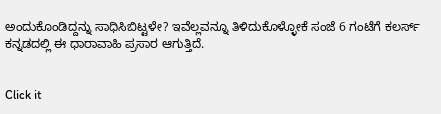ಅಂದುಕೊಂಡಿದ್ದನ್ನು ಸಾಧಿಸಿಬಿಟ್ಟಳೇ? ಇವೆಲ್ಲವನ್ನೂ ತಿಳಿದುಕೊಳ್ಳೋಕೆ ಸಂಜೆ 6 ಗಂಟೆಗೆ ಕಲರ್ಸ್ ಕನ್ನಡದಲ್ಲಿ ಈ ಧಾರಾವಾಹಿ ಪ್ರಸಾರ ಆಗುತ್ತಿದೆ.


Click it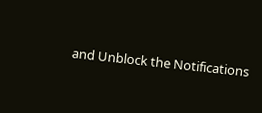and Unblock the Notifications